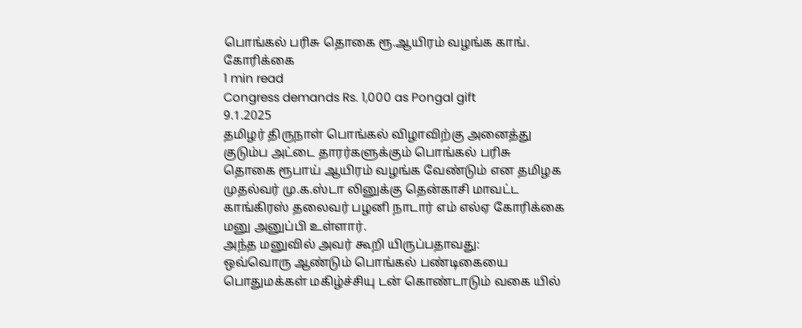பொங்கல் பரிசு தொகை ரூ.ஆயிரம் வழங்க காங். கோரிக்கை
1 min read
Congress demands Rs. 1,000 as Pongal gift
9.1.2025
தமிழர் திருநாள் பொங்கல் விழாவிற்கு அனைத்து குடும்ப அட்டை தாரர்களுக்கும் பொங்கல் பரிசு தொகை ரூபாய் ஆயிரம் வழங்க வேண்டும் என தமிழக முதல்வர் மு.க.ஸ்டா லினுக்கு தென்காசி மாவட்ட காங்கிரஸ் தலைவர் பழனி நாடார் எம் எல்ஏ கோரிக்கை மனு அனுப்பி உள்ளார்.
அந்த மனுவில் அவர் கூறி யிருப்பதாவது:
ஒவ்வொரு ஆண்டும் பொங்கல் பண்டிகையை பொதுமக்கள் மகிழ்ச்சியு டன் கொண்டாடும் வகை யில்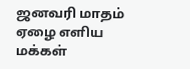ஜனவரி மாதம் ஏழை எளிய மக்கள்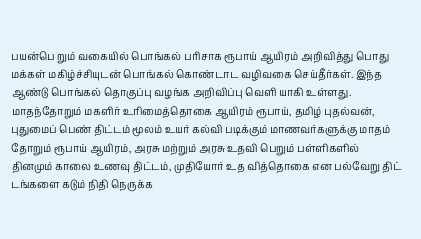பயன்பெ றும் வகையில் பொங்கல் பரிசாக ரூபாய் ஆயிரம் அறிவித்து பொது மக்கள் மகிழ்ச்சியுடன் பொங்கல் கொண்டாட வழிவகை செய்தீர்கள். இந்த ஆண்டு பொங்கல் தொகுப்பு வழங்க அறிவிப்பு வெளி யாகி உள்ளது.
மாதந்தோறும் மகளிர் உரிமைத்தொகை ஆயிரம் ரூபாய், தமிழ் புதல்வன், புதுமைப் பெண் திட்டம் மூலம் உயர் கல்வி படிக்கும் மாணவர்களுக்கு மாதம் தோறும் ரூபாய் ஆயிரம், அரசு மற்றும் அரசு உதவி பெறும் பள்ளிகளில்
தினமும் காலை உணவு திட்டம், முதியோர் உத வித்தொகை என பல்வேறு திட் டங்களை கடும் நிதி நெருக்க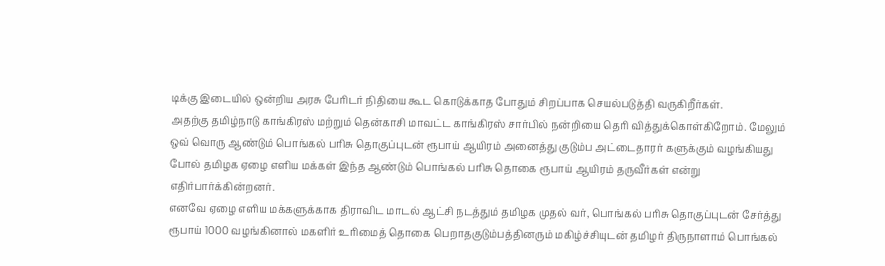டிக்கு இடையில் ஒன்றிய அரசு பேரிடர் நிதியை கூட கொடுக்காத போதும் சிறப்பாக செயல்படுத்தி வருகிறீர்கள்.
அதற்கு தமிழ்நாடு காங்கிரஸ் மற்றும் தென்காசி மாவட்ட காங்கிரஸ் சார்பில் நன்றியை தெரி வித்துக்கொள்கிறோம். மேலும் ஒவ் வொரு ஆண்டும் பொங்கல் பரிசு தொகுப்புடன் ரூபாய் ஆயிரம் அனைத்து குடும்ப அட்டைதாரர் களுக்கும் வழங்கியது போல் தமிழக ஏழை எளிய மக்கள் இந்த ஆண்டும் பொங்கல் பரிசு தொகை ரூபாய் ஆயிரம் தருவீர்கள் என்று எதிர்பார்க்கின்றனர்.
எனவே ஏழை எளிய மக்களுக்காக திராவிட மாடல் ஆட்சி நடத்தும் தமிழக முதல் வர், பொங்கல் பரிசு தொகுப்புடன் சேர்த்து ரூபாய் 1000 வழங்கினால் மகளிர் உரிமைத் தொகை பெறாதகுடும்பத்தினரும் மகிழ்ச்சியுடன் தமிழர் திருநாளாம் பொங்கல்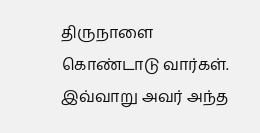திருநாளை கொண்டாடு வார்கள். இவ்வாறு அவர் அந்த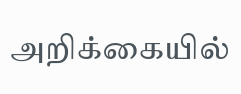அறிக்கையில்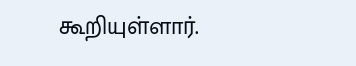கூறியுள்ளார்.